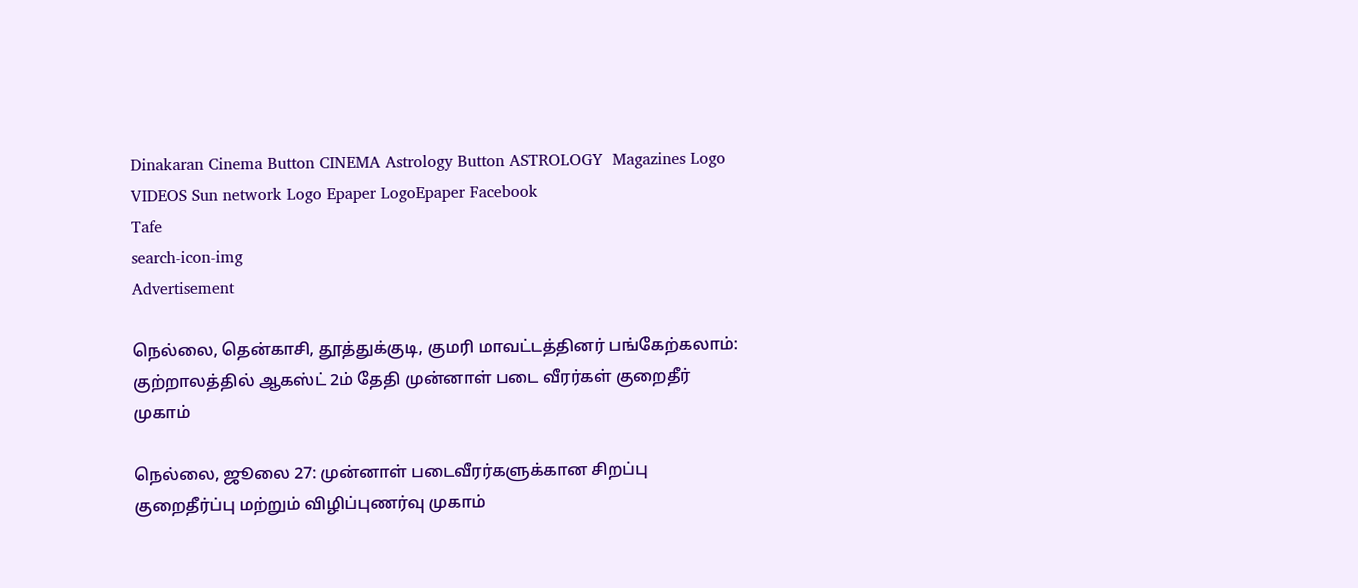Dinakaran Cinema Button CINEMA Astrology Button ASTROLOGY  Magazines Logo VIDEOS Sun network Logo Epaper LogoEpaper Facebook
Tafe
search-icon-img
Advertisement

நெல்லை, தென்காசி, தூத்துக்குடி, குமரி மாவட்டத்தினர் பங்கேற்கலாம்: குற்றாலத்தில் ஆகஸ்ட் 2ம் தேதி முன்னாள் படை வீரர்கள் குறைதீர் முகாம்

நெல்லை, ஜூலை 27: முன்னாள் படைவீரர்களுக்கான சிறப்பு குறைதீர்ப்பு மற்றும் விழிப்புணர்வு முகாம்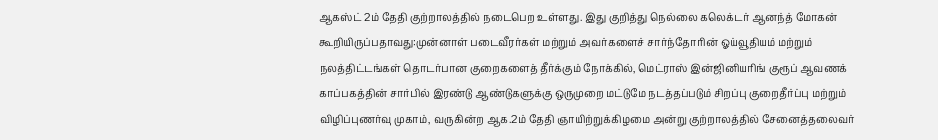ஆகஸ்ட் 2ம் தேதி குற்றாலத்தில் நடைபெற உள்ளது. இது குறித்து நெல்லை கலெக்டர் ஆனந்த் மோகன் கூறியிருப்பதாவது:முன்னாள் படைவீரர்கள் மற்றும் அவர்களைச் சார்ந்தோரின் ஓய்வூதியம் மற்றும் நலத்திட்டங்கள் தொடர்பான குறைகளைத் தீர்க்கும் நோக்கில், மெட்ராஸ் இன்ஜினியரிங் குரூப் ஆவணக் காப்பகத்தின் சார்பில் இரண்டு ஆண்டுகளுக்கு ஒருமுறை மட்டுமே நடத்தப்படும் சிறப்பு குறைதீர்ப்பு மற்றும் விழிப்புணர்வு முகாம், வருகின்ற ஆக.2ம் தேதி ஞாயிற்றுக்கிழமை அன்று குற்றாலத்தில் சேனைத்தலைவர்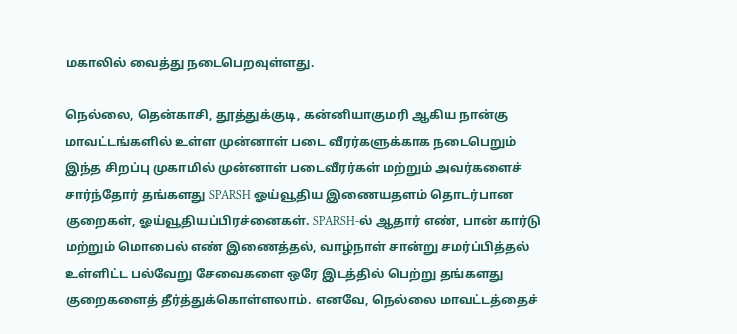மகாலில் வைத்து நடைபெறவுள்ளது.

நெல்லை, தென்காசி, தூத்துக்குடி, கன்னியாகுமரி ஆகிய நான்கு மாவட்டங்களில் உள்ள முன்னாள் படை வீரர்களுக்காக நடைபெறும் இந்த சிறப்பு முகாமில் முன்னாள் படைவீரர்கள் மற்றும் அவர்களைச் சார்ந்தோர் தங்களது SPARSH ஓய்வூதிய இணையதளம் தொடர்பான குறைகள், ஓய்வூதியப்பிரச்னைகள். SPARSH-ல் ஆதார் எண், பான் கார்டு மற்றும் மொபைல் எண் இணைத்தல், வாழ்நாள் சான்று சமர்ப்பித்தல் உள்ளிட்ட பல்வேறு சேவைகளை ஒரே இடத்தில் பெற்று தங்களது குறைகளைத் தீர்த்துக்கொள்ளலாம். எனவே, நெல்லை மாவட்டத்தைச்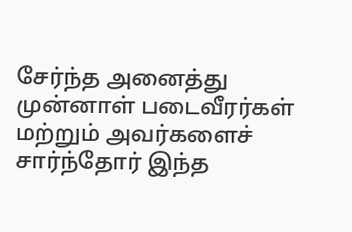சேர்ந்த அனைத்து முன்னாள் படைவீரர்கள் மற்றும் அவர்களைச் சார்ந்தோர் இந்த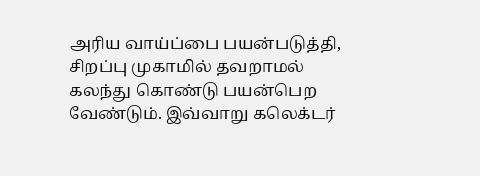அரிய வாய்ப்பை பயன்படுத்தி, சிறப்பு முகாமில் தவறாமல் கலந்து கொண்டு பயன்பெற வேண்டும். இவ்வாறு கலெக்டர்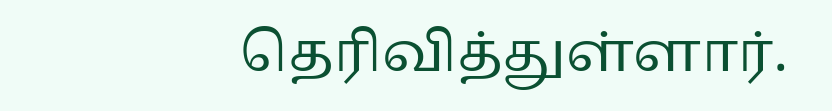தெரிவித்துள்ளார்.